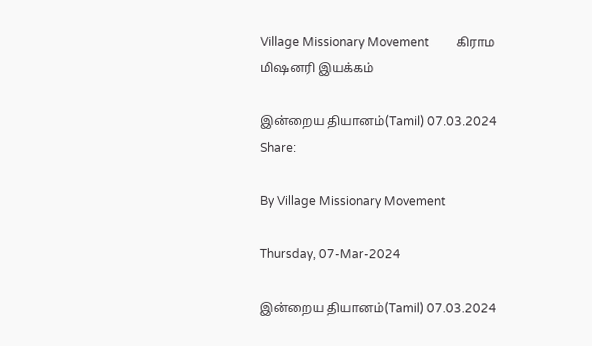Village Missionary Movement         கிராம மிஷனரி இயக்கம்

இன்றைய தியானம்(Tamil) 07.03.2024
Share:

By Village Missionary Movement

Thursday, 07-Mar-2024

இன்றைய தியானம்(Tamil) 07.03.2024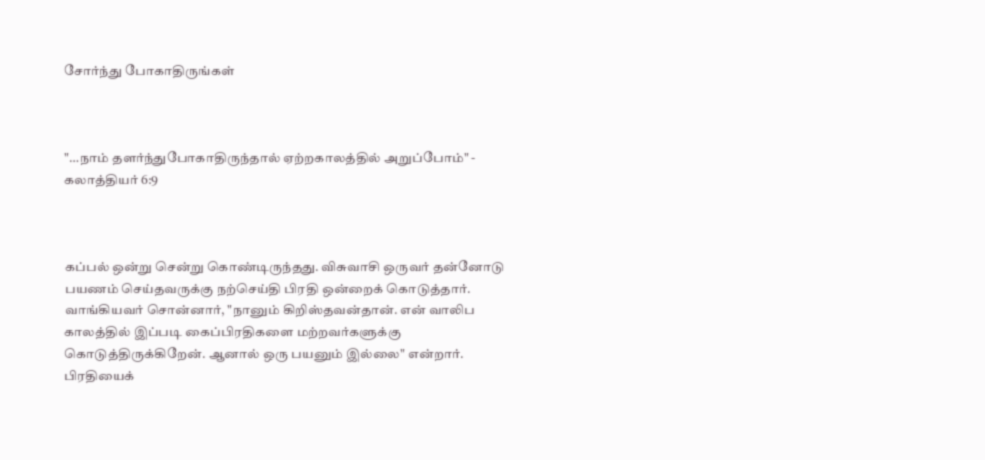சோர்ந்து போகாதிருங்கள்



"…நாம் தளர்ந்துபோகாதிருந்தால் ஏற்றகாலத்தில் அறுப்போம்" - கலாத்தியர் 6:9



கப்பல் ஒன்று சென்று கொண்டிருந்தது. விசுவாசி ஒருவர் தன்னோடு பயணம் செய்தவருக்கு நற்செய்தி பிரதி ஒன்றைக் கொடுத்தார். வாங்கியவர் சொன்னார், "நானும் கிறிஸ்தவன்தான். என் வாலிப காலத்தில் இப்படி கைப்பிரதிகளை மற்றவர்களுக்கு கொடுத்திருக்கிறேன். ஆனால் ஒரு பயனும் இல்லை" என்றார். பிரதியைக்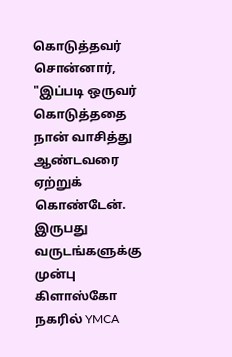கொடுத்தவர் சொன்னார், "இப்படி ஒருவர் கொடுத்ததை நான் வாசித்து ஆண்டவரை ஏற்றுக் கொண்டேன். இருபது வருடங்களுக்கு முன்பு கிளாஸ்கோ நகரில் YMCA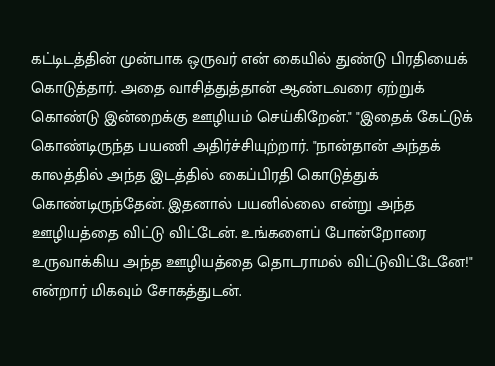கட்டிடத்தின் முன்பாக ஒருவர் என் கையில் துண்டு பிரதியைக் கொடுத்தார். அதை வாசித்துத்தான் ஆண்டவரை ஏற்றுக் கொண்டு இன்றைக்கு ஊழியம் செய்கிறேன்." "இதைக் கேட்டுக் கொண்டிருந்த பயணி அதிர்ச்சியுற்றார். "நான்தான் அந்தக் காலத்தில் அந்த இடத்தில் கைப்பிரதி கொடுத்துக் கொண்டிருந்தேன். இதனால் பயனில்லை என்று அந்த ஊழியத்தை விட்டு விட்டேன். உங்களைப் போன்றோரை உருவாக்கிய அந்த ஊழியத்தை தொடராமல் விட்டுவிட்டேனே!" என்றார் மிகவும் சோகத்துடன்.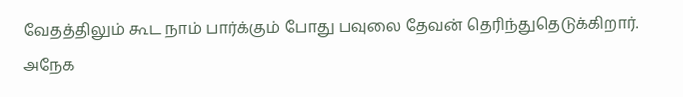வேதத்திலும் கூட நாம் பார்க்கும் போது பவுலை தேவன் தெரிந்துதெடுக்கிறார். அநேக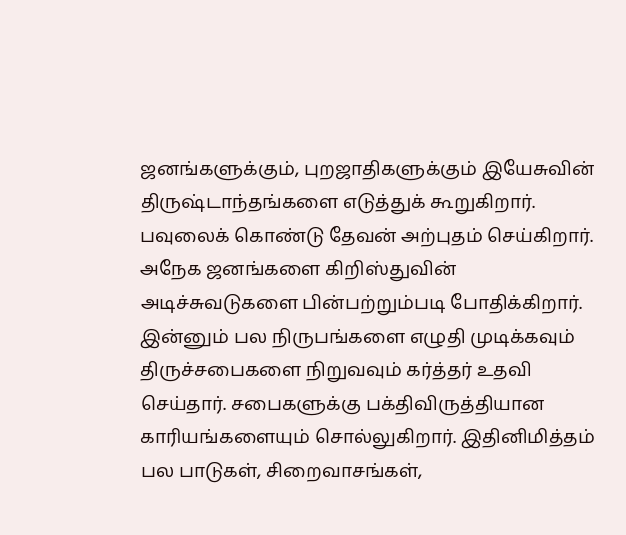ஜனங்களுக்கும், புறஜாதிகளுக்கும் இயேசுவின் திருஷ்டாந்தங்களை எடுத்துக் கூறுகிறார். பவுலைக் கொண்டு தேவன் அற்புதம் செய்கிறார். அநேக ஜனங்களை கிறிஸ்துவின் அடிச்சுவடுகளை பின்பற்றும்படி போதிக்கிறார். இன்னும் பல நிருபங்களை எழுதி முடிக்கவும் திருச்சபைகளை நிறுவவும் கர்த்தர் உதவி செய்தார். சபைகளுக்கு பக்திவிருத்தியான காரியங்களையும் சொல்லுகிறார். இதினிமித்தம் பல பாடுகள், சிறைவாசங்கள்,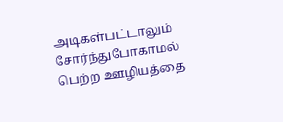அடிகள்பட்டாலும் சோர்ந்துபோகாமல் பெற்ற ஊழியத்தை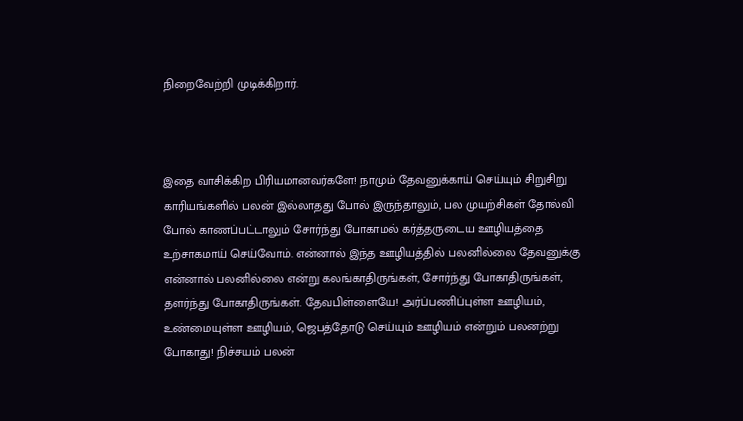நிறைவேற்றி முடிக்கிறார்.



இதை வாசிக்கிற பிரியமானவர்களே! நாமும் தேவனுக்காய் செய்யும் சிறுசிறு காரியங்களில் பலன் இல்லாதது போல் இருந்தாலும், பல முயற்சிகள் தோல்வி போல் காணப்பட்டாலும் சோர்ந்து போகாமல் கர்த்தருடைய ஊழியத்தை உற்சாகமாய் செய்வோம். என்னால் இந்த ஊழியத்தில் பலனில்லை தேவனுக்கு என்னால் பலனில்லை என்று கலங்காதிருங்கள், சோர்ந்து போகாதிருங்கள், தளர்ந்து போகாதிருங்கள். தேவபிள்ளையே! அர்ப்பணிப்புள்ள ஊழியம், உண்மையுள்ள ஊழியம், ஜெபத்தோடு செய்யும் ஊழியம் என்றும் பலனற்று போகாது! நிச்சயம் பலன்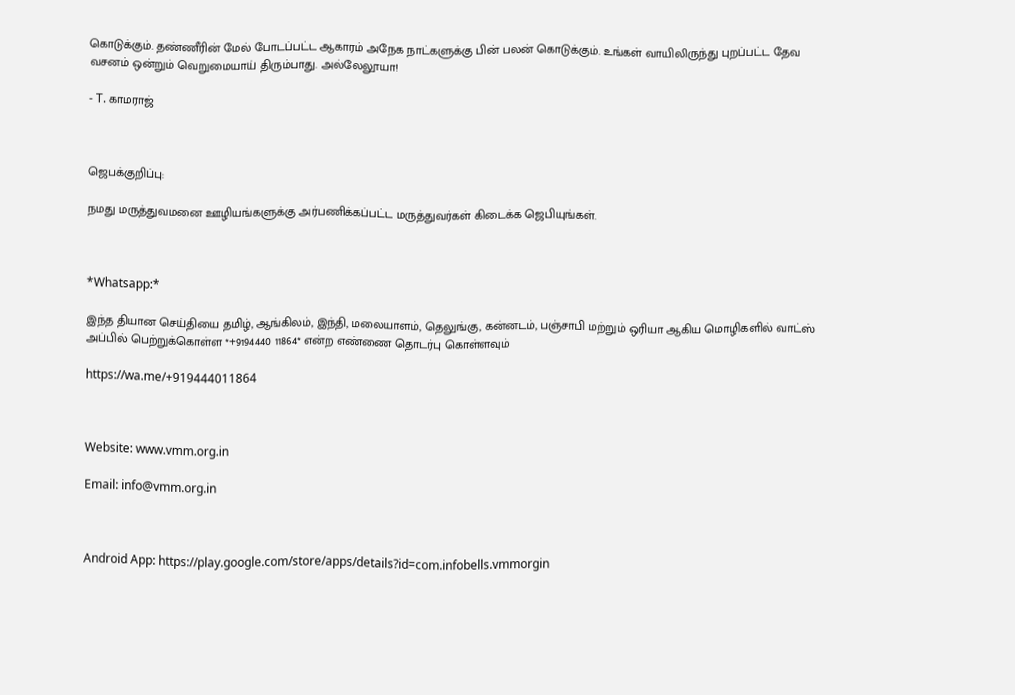கொடுக்கும். தண்ணீரின் மேல் போடப்பட்ட ஆகாரம் அநேக நாட்களுக்கு பின் பலன் கொடுக்கும். உங்கள் வாயிலிருந்து புறப்பட்ட தேவ வசனம் ஒன்றும் வெறுமையாய் திரும்பாது. அல்லேலூயா!

- T. காமராஜ்



ஜெபக்குறிப்பு:

நமது மருத்துவமனை ஊழியங்களுக்கு அர்பணிக்கப்பட்ட மருத்துவர்கள் கிடைக்க ஜெபியுங்கள்.



*Whatsapp:*

இந்த தியான செய்தியை தமிழ், ஆங்கிலம், இந்தி, மலையாளம், தெலுங்கு, கன்னடம், பஞ்சாபி மற்றும் ஒரியா ஆகிய மொழிகளில் வாட்ஸ் அப்பில் பெற்றுக்கொள்ள *+9194440 11864* என்ற எண்ணை தொடர்பு கொள்ளவும்

https://wa.me/+919444011864



Website: www.vmm.org.in

Email: info@vmm.org.in



Android App: https://play.google.com/store/apps/details?id=com.infobells.vmmorgin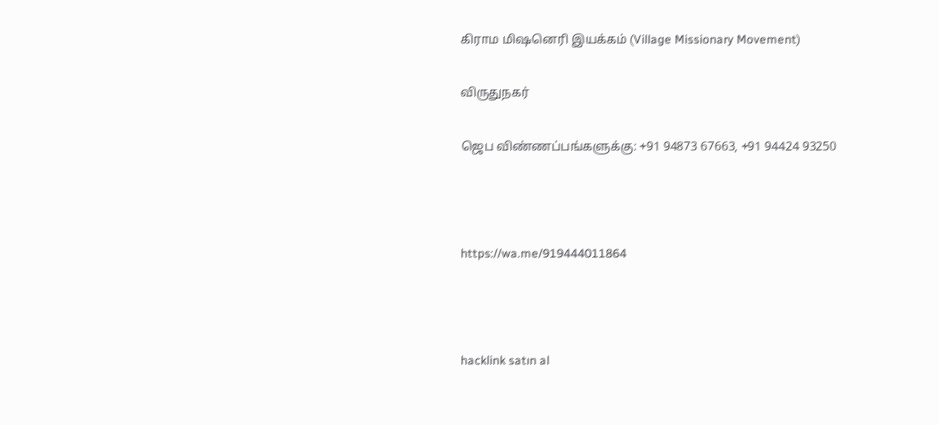கிராம மிஷனெரி இயக்கம் (Village Missionary Movement)

விருதுநகர்

ஜெப விண்ணப்பங்களுக்கு: +91 94873 67663, +91 94424 93250



https://wa.me/919444011864



hacklink satın al